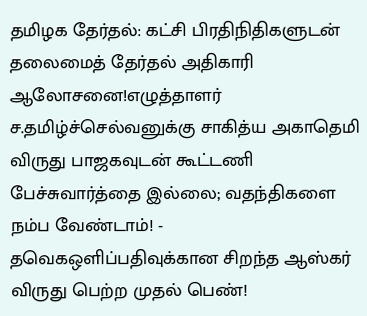தமிழக தேர்தல்: கட்சி பிரதிநிதிகளுடன் தலைமைத் தேர்தல் அதிகாரி ஆலோசனை!எழுத்தாளர் ச.தமிழ்ச்செல்வனுக்கு சாகித்ய அகாதெமி விருது பாஜகவுடன் கூட்டணி பேச்சுவார்த்தை இல்லை; வதந்திகளை நம்ப வேண்டாம்! - தவெகஒளிப்பதிவுக்கான சிறந்த ஆஸ்கர் விருது பெற்ற முதல் பெண்!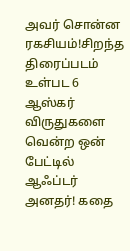அவர் சொன்ன ரகசியம்!சிறந்த திரைப்படம் உள்பட 6 ஆஸ்கர் விருதுகளை வென்ற ஒன் பேட்டில் ஆஃப்டர் அனதர்! கதை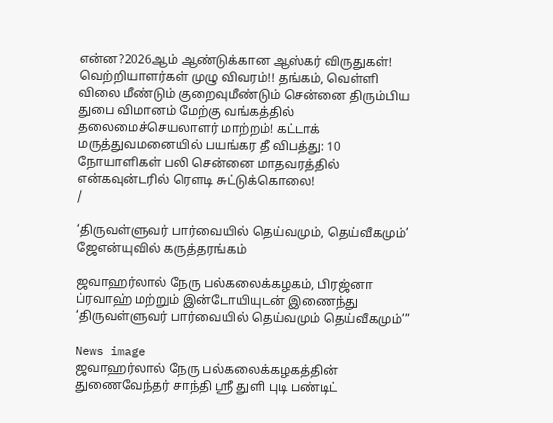என்ன?2026ஆம் ஆண்டுக்கான ஆஸ்கர் விருதுகள்! வெற்றியாளர்கள் முழு விவரம்!! தங்கம், வெள்ளி விலை மீண்டும் குறைவுமீண்டும் சென்னை திரும்பிய துபை விமானம் மேற்கு வங்கத்தில் தலைமைச்செயலாளர் மாற்றம்! கட்டாக் மருத்துவமனையில் பயங்கர தீ விபத்து: 10 நோயாளிகள் பலி சென்னை மாதவரத்தில் என்கவுன்டரில் ரௌடி சுட்டுக்கொலை!
/

‘திருவள்ளுவர் பார்வையில் தெய்வமும், தெய்வீகமும்’ ஜேஎன்யுவில் கருத்தரங்கம்

ஜவாஹர்லால் நேரு பல்கலைக்கழகம், பிரஜ்னா ப்ரவாஹ் மற்றும் இன்டோயியுடன் இணைந்து ‘திருவள்ளுவர் பார்வையில் தெய்வமும் தெய்வீகமும்’”

News image
ஜவாஹர்லால் நேரு பல்கலைக்கழகத்தின் துணைவேந்தர் சாந்தி ஸ்ரீ துளி புடி பண்டிட்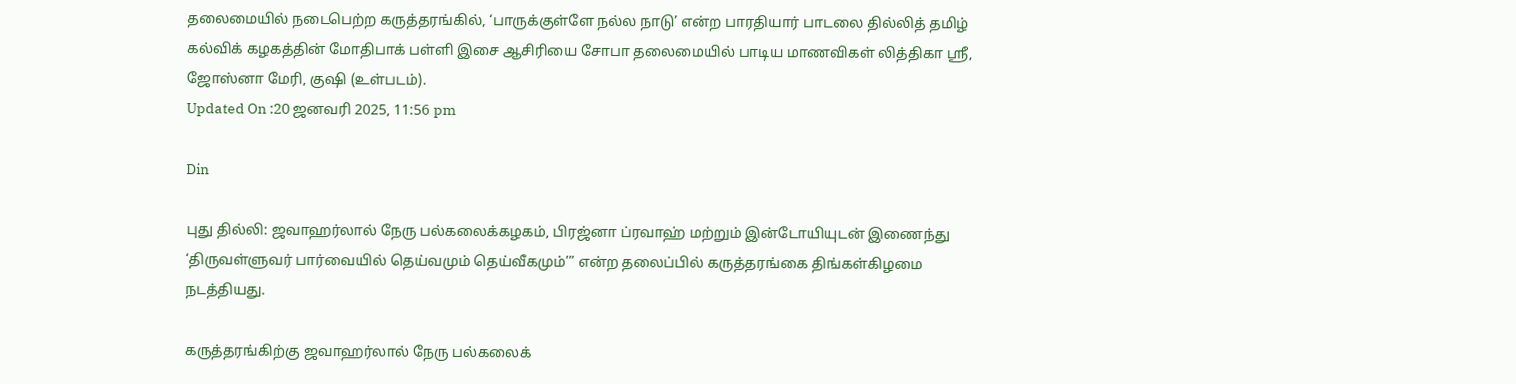தலைமையில் நடைபெற்ற கருத்தரங்கில், ‘பாருக்குள்ளே நல்ல நாடு’ என்ற பாரதியார் பாடலை தில்லித் தமிழ் கல்விக் கழகத்தின் மோதிபாக் பள்ளி இசை ஆசிரியை சோபா தலைமையில் பாடிய மாணவிகள் லித்திகா ஸ்ரீ, ஜோஸ்னா மேரி, குஷி (உள்படம்).
Updated On :20 ஜனவரி 2025, 11:56 pm

Din

புது தில்லி: ஜவாஹர்லால் நேரு பல்கலைக்கழகம், பிரஜ்னா ப்ரவாஹ் மற்றும் இன்டோயியுடன் இணைந்து ‘திருவள்ளுவர் பார்வையில் தெய்வமும் தெய்வீகமும்’” என்ற தலைப்பில் கருத்தரங்கை திங்கள்கிழமை நடத்தியது.

கருத்தரங்கிற்கு ஜவாஹர்லால் நேரு பல்கலைக்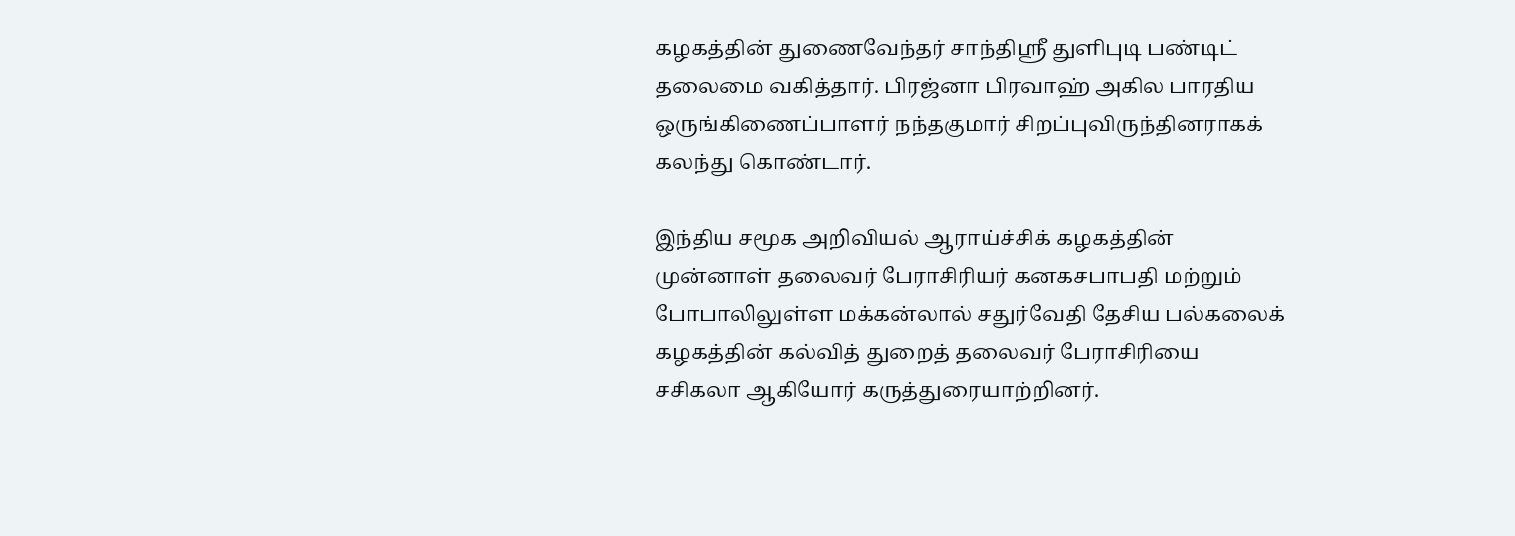கழகத்தின் துணைவேந்தர் சாந்திஸ்ரீ துளிபுடி பண்டிட் தலைமை வகித்தார். பிரஜ்னா பிரவாஹ் அகில பாரதிய ஒருங்கிணைப்பாளர் நந்தகுமார் சிறப்புவிருந்தினராகக் கலந்து கொண்டார்.

இந்திய சமூக அறிவியல் ஆராய்ச்சிக் கழகத்தின் முன்னாள் தலைவர் பேராசிரியர் கனகசபாபதி மற்றும் போபாலிலுள்ள மக்கன்லால் சதுர்வேதி தேசிய பல்கலைக் கழகத்தின் கல்வித் துறைத் தலைவர் பேராசிரியை சசிகலா ஆகியோர் கருத்துரையாற்றினர்.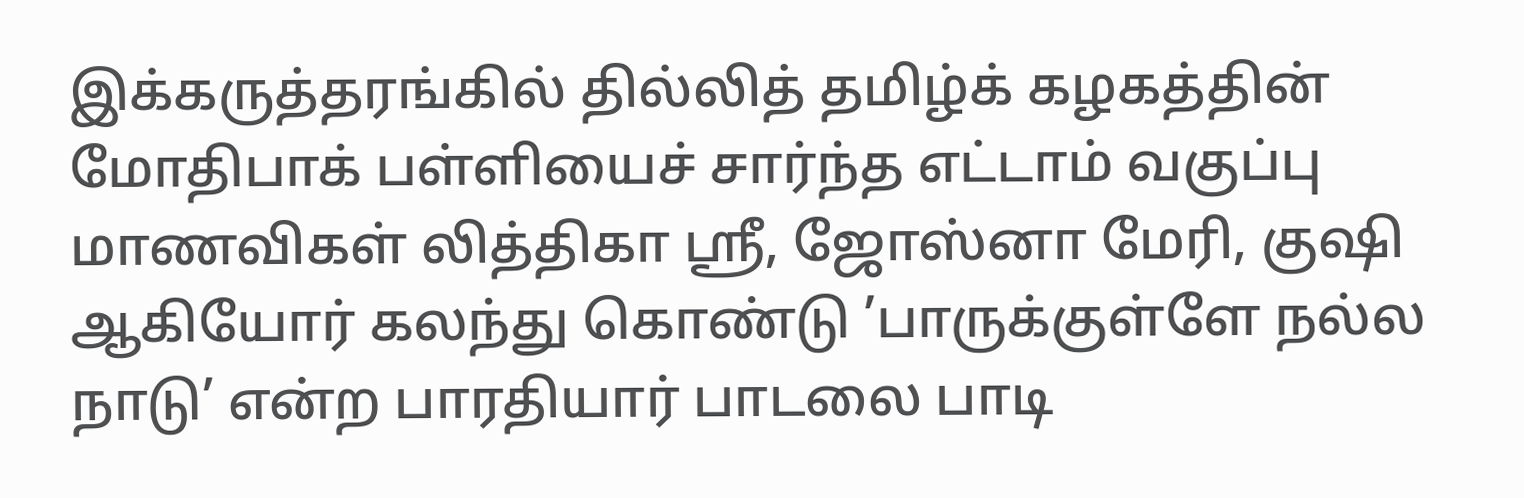இக்கருத்தரங்கில் தில்லித் தமிழ்க் கழகத்தின் மோதிபாக் பள்ளியைச் சார்ந்த எட்டாம் வகுப்பு மாணவிகள் லித்திகா ஸ்ரீ, ஜோஸ்னா மேரி, குஷி ஆகியோர் கலந்து கொண்டு ’பாருக்குள்ளே நல்ல நாடு’ என்ற பாரதியார் பாடலை பாடி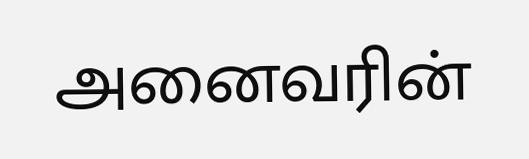அனைவரின்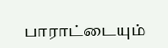பாராட்டையும்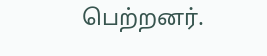பெற்றனர்.